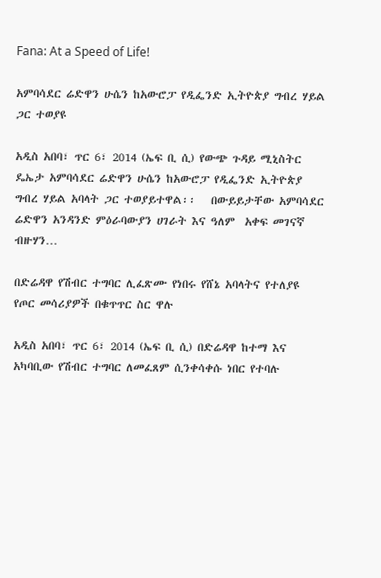Fana: At a Speed of Life!

አምባሳደር ሬድዋን ሁሴን ከአውሮፓ የዲፌንድ ኢትዮጵያ ግብረ ሃይል ጋር ተወያዩ

አዲስ አበባ፣ ጥር 6፣ 2014 (ኤፍ ቢ ሲ) የውጭ ጉዳይ ሚኒስትር ዴኤታ አምባሳደር ሬድዋን ሁሴን ከአውሮፓ የዲፌንድ ኢትዮጵያ ግብረ ሃይል አባላት ጋር ተወያይተዋል፡፡   በውይይታቸው አምባሳደር ሬድዋን አንዳንድ ምዕራባውያን ሀገራት እና ዓለም  አቀፍ መገናኛ ብዙሃን…

በድሬዳዋ የሽብር ተግባር ሊፈጽሙ የነበሩ የሸኔ አባላትና የተለያዩ የጦር መሳሪያዎች በቁጥጥር ስር ዋሉ

አዲስ አበባ፣ ጥር 6፣ 2014 (ኤፍ ቢ ሲ) በድሬዳዋ ከተማ እና አካባቢው የሽብር ተግባር ለመፈጸም ሲንቀሳቀሱ ነበር የተባሉ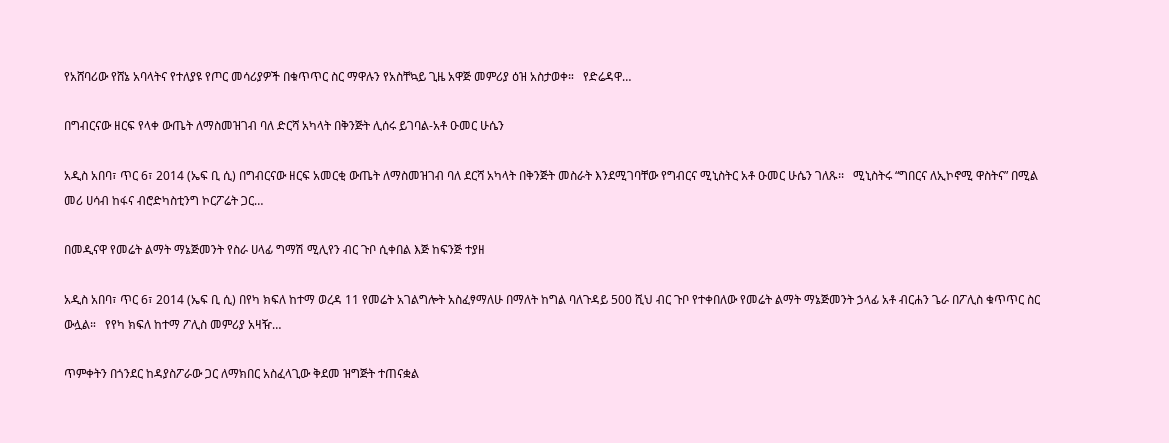የአሸባሪው የሸኔ አባላትና የተለያዩ የጦር መሳሪያዎች በቁጥጥር ስር ማዋሉን የአስቸኳይ ጊዜ አዋጅ መምሪያ ዕዝ አስታወቀ።   የድሬዳዋ…

በግብርናው ዘርፍ የላቀ ውጤት ለማስመዝገብ ባለ ድርሻ አካላት በቅንጅት ሊሰሩ ይገባል-አቶ ዑመር ሁሴን

አዲስ አበባ፣ ጥር 6፣ 2014 (ኤፍ ቢ ሲ) በግብርናው ዘርፍ አመርቂ ውጤት ለማስመዝገብ ባለ ደርሻ አካላት በቅንጅት መስራት እንደሚገባቸው የግብርና ሚኒስትር አቶ ዑመር ሁሴን ገለጹ፡፡   ሚኒስትሩ “ግበርና ለኢኮኖሚ ዋስትና” በሚል መሪ ሀሳብ ከፋና ብሮድካስቲንግ ኮርፖሬት ጋር…

በመዲናዋ የመሬት ልማት ማኔጅመንት የስራ ሀላፊ ግማሽ ሚሊየን ብር ጉቦ ሲቀበል እጅ ከፍንጅ ተያዘ

አዲስ አበባ፣ ጥር 6፣ 2014 (ኤፍ ቢ ሲ) በየካ ክፍለ ከተማ ወረዳ 11 የመሬት አገልግሎት አስፈፃማለሁ በማለት ከግል ባለጉዳይ 500 ሺህ ብር ጉቦ የተቀበለው የመሬት ልማት ማኔጅመንት ኃላፊ አቶ ብርሐን ጌራ በፖሊስ ቁጥጥር ስር ውሏል።   የየካ ክፍለ ከተማ ፖሊስ መምሪያ አዛዥ…

ጥምቀትን በጎንደር ከዳያስፖራው ጋር ለማክበር አስፈላጊው ቅደመ ዝግጅት ተጠናቋል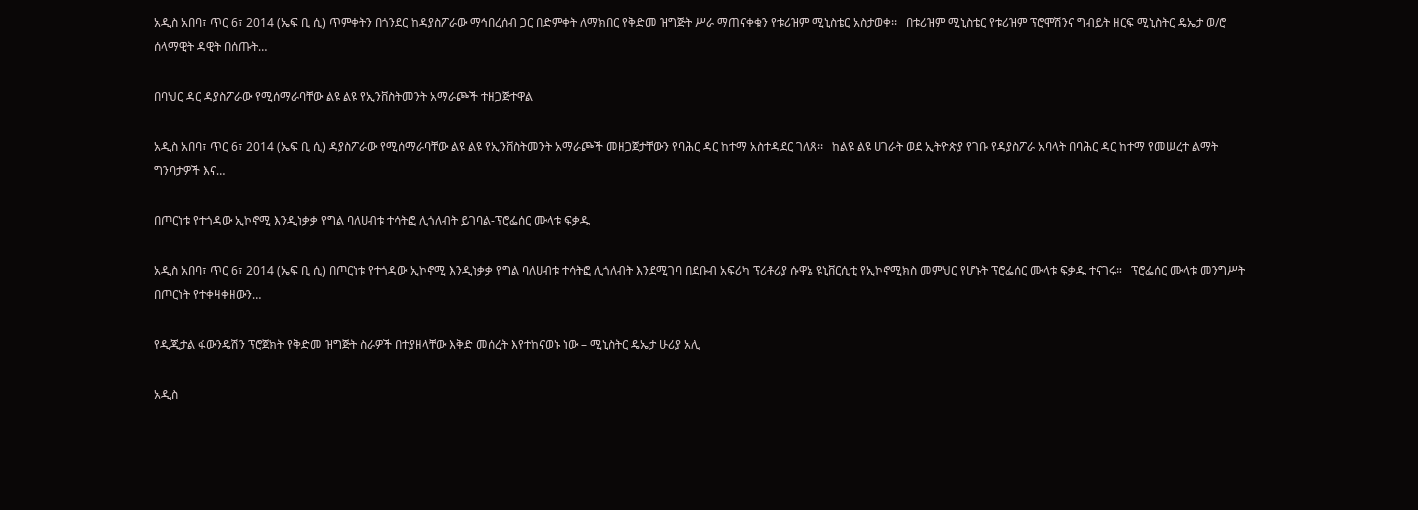አዲስ አበባ፣ ጥር 6፣ 2014 (ኤፍ ቢ ሲ) ጥምቀትን በጎንደር ከዳያስፖራው ማኅበረሰብ ጋር በድምቀት ለማክበር የቅድመ ዝግጅት ሥራ ማጠናቀቁን የቱሪዝም ሚኒስቴር አስታወቀ፡፡   በቱሪዝም ሚኒስቴር የቱሪዝም ፕሮሞሽንና ግብይት ዘርፍ ሚኒስትር ዴኤታ ወ/ሮ ሰላማዊት ዳዊት በሰጡት…

በባህር ዳር ዳያስፖራው የሚሰማራባቸው ልዩ ልዩ የኢንቨስትመንት አማራጮች ተዘጋጅተዋል

አዲስ አበባ፣ ጥር 6፣ 2014 (ኤፍ ቢ ሲ) ዳያስፖራው የሚሰማራባቸው ልዩ ልዩ የኢንቨስትመንት አማራጮች መዘጋጀታቸውን የባሕር ዳር ከተማ አስተዳደር ገለጸ፡፡   ከልዩ ልዩ ሀገራት ወደ ኢትዮጵያ የገቡ የዳያስፖራ አባላት በባሕር ዳር ከተማ የመሠረተ ልማት ግንባታዎች እና…

በጦርነቱ የተጎዳው ኢኮኖሚ እንዲነቃቃ የግል ባለሀብቱ ተሳትፎ ሊጎለብት ይገባል-ፕሮፌሰር ሙላቱ ፍቃዱ

አዲስ አበባ፣ ጥር 6፣ 2014 (ኤፍ ቢ ሲ) በጦርነቱ የተጎዳው ኢኮኖሚ እንዲነቃቃ የግል ባለሀብቱ ተሳትፎ ሊጎለብት እንደሚገባ በደቡብ አፍሪካ ፕሪቶሪያ ሱዋኔ ዩኒቨርሲቲ የኢኮኖሚክስ መምህር የሆኑት ፕሮፌሰር ሙላቱ ፍቃዱ ተናገሩ።   ፕሮፌሰር ሙላቱ መንግሥት በጦርነት የተቀዛቀዘውን…

የዲጂታል ፋውንዴሽን ፕሮጀክት የቅድመ ዝግጅት ስራዎች በተያዘላቸው እቅድ መሰረት እየተከናወኑ ነው – ሚኒስትር ዴኤታ ሁሪያ አሊ

አዲስ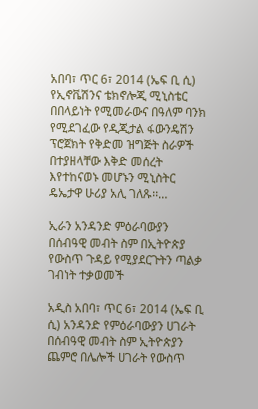አበባ፣ ጥር 6፣ 2014 (ኤፍ ቢ ሲ) የኢኖቬሽንና ቴክኖሎጂ ሚኒስቴር በበላይነት የሚመራውና በዓለም ባንክ የሚደገፈው የዲጂታል ፋውንዴሽን ፕሮጀክት የቅድመ ዝግጅት ስራዎች በተያዘላቸው እቅድ መሰረት እየተከናወኑ መሆኑን ሚኒስትር ዴኤታዋ ሁሪያ አሊ ገለጹ፡፡…

ኢራን አንዳንድ ምዕራባውያን በሰብዓዊ መብት ስም በኢትዮጵያ የውስጥ ጉዳይ የሚያደርጉትን ጣልቃ ገብነት ተቃወመች

አዲስ አበባ፣ ጥር 6፣ 2014 (ኤፍ ቢ ሲ) አንዳንድ የምዕራባውያን ሀገራት በሰብዓዊ መብት ስም ኢትዮጵያን ጨምሮ በሌሎች ሀገራት የውስጥ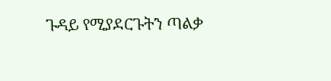ጉዳይ የሚያደርጉትን ጣልቃ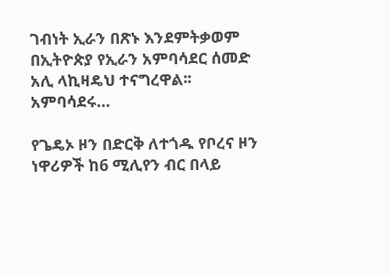ገብነት ኢራን በጽኑ እንደምትቃወም በኢትዮጵያ የኢራን አምባሳደር ሰመድ አሊ ላኪዛዴህ ተናግረዋል፡፡   አምባሳደሩ…

የጌዴኦ ዞን በድርቅ ለተጎዱ የቦረና ዞን ነዋሪዎች ከ6 ሚሊየን ብር በላይ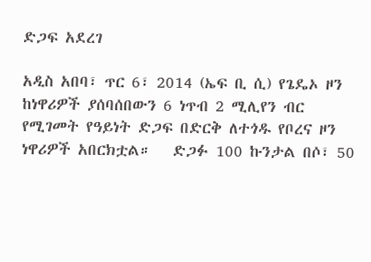ድጋፍ አደረገ

አዲስ አበባ፣ ጥር 6፣ 2014 (ኤፍ ቢ ሲ) የጌዴኦ ዞን ከነዋሪዎች ያሰባሰበውን 6 ነጥብ 2 ሚሊየን ብር የሚገመት የዓይነት ድጋፍ በድርቅ ለተጎዱ የቦረና ዞን ነዋሪዎች አበርክቷል።   ድጋፉ 100 ኩንታል በሶ፣ 50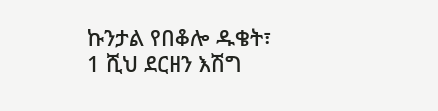ኩንታል የበቆሎ ዱቄት፣ 1 ሺህ ደርዘን እሽግ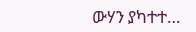ውሃን ያካተተ…